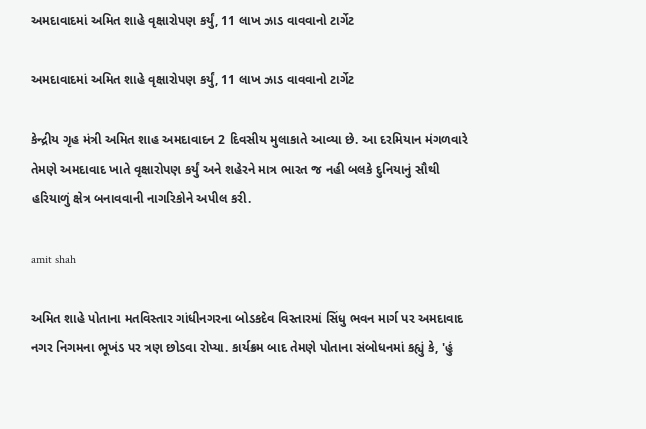અમદાવાદમાં અમિત શાહે વૃક્ષારોપણ કર્યું, 11 લાખ ઝાડ વાવવાનો ટાર્ગેટ

અમદાવાદમાં અમિત શાહે વૃક્ષારોપણ કર્યું, 11 લાખ ઝાડ વાવવાનો ટાર્ગેટ

કેન્દ્રીય ગૃહ મંત્રી અમિત શાહ અમદાવાદન 2 દિવસીય મુલાકાતે આવ્યા છે. આ દરમિયાન મંગળવારે તેમણે અમદાવાદ ખાતે વૃક્ષારોપણ કર્યું અને શહેરને માત્ર ભારત જ નહી બલકે દુનિયાનું સૌથી હરિયાળું ક્ષેત્ર બનાવવાની નાગરિકોને અપીલ કરી.

amit shah

અમિત શાહે પોતાના મતવિસ્તાર ગાંધીનગરના બોડકદેવ વિસ્તારમાં સિંધુ ભવન માર્ગ પર અમદાવાદ નગર નિગમના ભૂખંડ પર ત્રણ છોડવા રોપ્યા. કાર્યક્રમ બાદ તેમણે પોતાના સંબોધનમાં કહ્યું કે, 'હું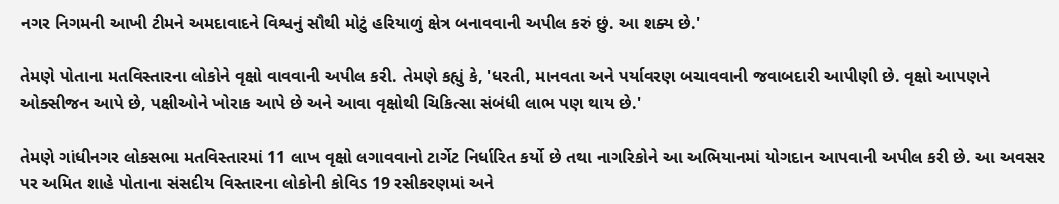નગર નિગમની આખી ટીમને અમદાવાદને વિશ્વનું સૌથી મોટું હરિયાળું ક્ષેત્ર બનાવવાની અપીલ કરું છું. આ શક્ય છે.'

તેમણે પોતાના મતવિસ્તારના લોકોને વૃક્ષો વાવવાની અપીલ કરી. તેમણે કહ્યું કે, 'ધરતી, માનવતા અને પર્યાવરણ બચાવવાની જવાબદારી આપીણી છે. વૃક્ષો આપણને ઓક્સીજન આપે છે, પક્ષીઓને ખોરાક આપે છે અને આવા વૃક્ષોથી ચિકિત્સા સંબંધી લાભ પણ થાય છે.'

તેમણે ગાંધીનગર લોકસભા મતવિસ્તારમાં 11 લાખ વૃક્ષો લગાવવાનો ટાર્ગેટ નિર્ધારિત કર્યો છે તથા નાગરિકોને આ અભિયાનમાં યોગદાન આપવાની અપીલ કરી છે. આ અવસર પર અમિત શાહે પોતાના સંસદીય વિસ્તારના લોકોની કોવિડ 19 રસીકરણમાં અને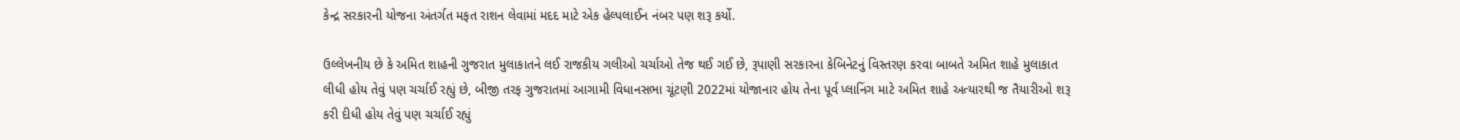કેન્દ્ર સરકારની યોજના અંતર્ગત મફત રાશન લેવામાં મદદ માટે એક હેલ્પલાઈન નંબર પણ શરૂ કર્યો.

ઉલ્લેખનીય છે કે અમિત શાહની ગુજરાત મુલાકાતને લઈ રાજકીય ગલીઓ ચર્ચાઓ તેજ થઈ ગઈ છે, રૂપાણી સરકારના કેબિનેટનું વિસ્તરણ કરવા બાબતે અમિત શાહે મુલાકાત લીધી હોય તેવું પણ ચર્ચાઈ રહ્યું છે, બીજી તરફ ગુજરાતમાં આગામી વિધાનસભા ચૂંટણી 2022માં યોજાનાર હોય તેના પૂર્વ પ્લાનિંગ માટે અમિત શાહે અત્યારથી જ તૈયારીઓ શરૂ કરી દીધી હોય તેવું પણ ચર્ચાઈ રહ્યું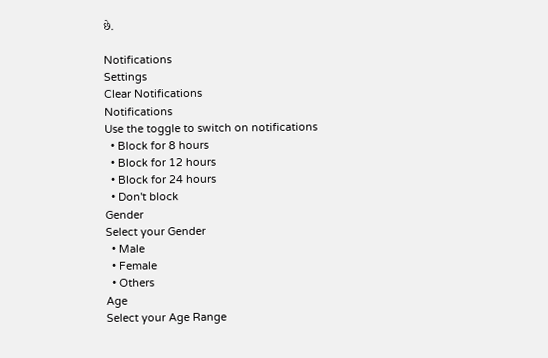છે.

Notifications
Settings
Clear Notifications
Notifications
Use the toggle to switch on notifications
  • Block for 8 hours
  • Block for 12 hours
  • Block for 24 hours
  • Don't block
Gender
Select your Gender
  • Male
  • Female
  • Others
Age
Select your Age Range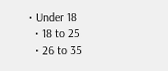• Under 18
  • 18 to 25
  • 26 to 35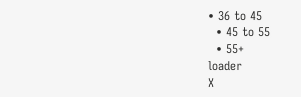• 36 to 45
  • 45 to 55
  • 55+
loader
X